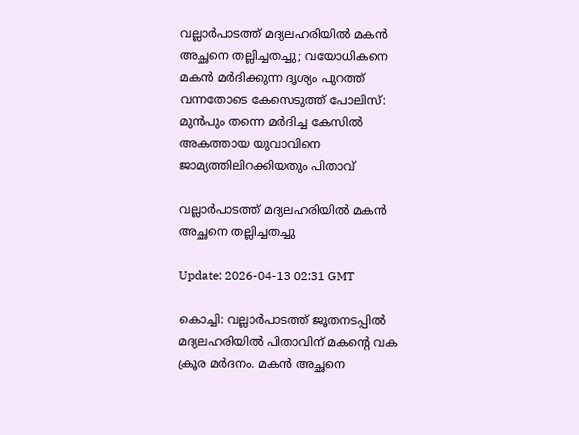വല്ലാര്‍പാടത്ത് മദ്യലഹരിയില്‍ മകന്‍ അച്ഛനെ തല്ലിച്ചതച്ചു; വയോധികനെ മകന്‍ മര്‍ദിക്കുന്ന ദൃശ്യം പുറത്ത് വന്നതോടെ കേസെടുത്ത് പോലിസ്: മുന്‍പും തന്നെ മര്‍ദിച്ച കേസില്‍ അകത്തായ യുവാവിനെ ജാമ്യത്തിലിറക്കിയതും പിതാവ്

വല്ലാര്‍പാടത്ത് മദ്യലഹരിയില്‍ മകന്‍ അച്ഛനെ തല്ലിച്ചതച്ചു

Update: 2026-04-13 02:31 GMT

കൊച്ചി: വല്ലാര്‍പാടത്ത് ജൂതനടപ്പില്‍ മദ്യലഹരിയില്‍ പിതാവിന് മകന്റെ വക ക്രൂര മര്‍ദനം. മകന്‍ അച്ഛനെ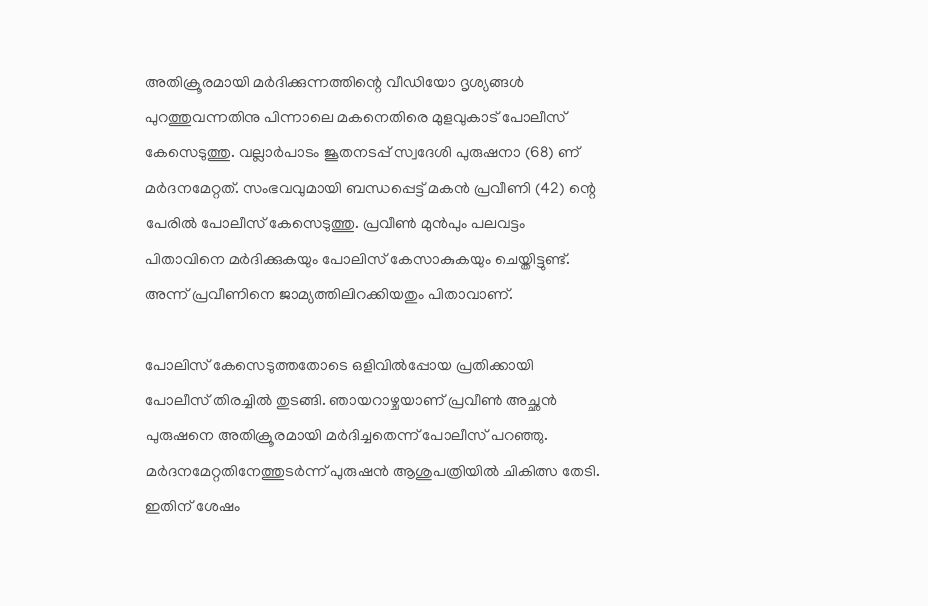അതിക്രൂരമായി മര്‍ദിക്കുന്നത്തിന്റെ വീഡിയോ ദൃശ്യങ്ങള്‍ പുറത്തുവന്നതിനു പിന്നാലെ മകനെതിരെ മുളവുകാട് പോലീസ് കേസെടുത്തു. വല്ലാര്‍പാടം ജൂതനടപ്പ് സ്വദേശി പുരുഷനാ (68) ണ് മര്‍ദനമേറ്റത്. സംഭവവുമായി ബന്ധപ്പെട്ട് മകന്‍ പ്രവീണി (42) ന്റെ പേരില്‍ പോലീസ് കേസെടുത്തു. പ്രവീണ്‍ മുന്‍പും പലവട്ടം പിതാവിനെ മര്‍ദിക്കുകയും പോലിസ് കേസാകുകയും ചെയ്തിട്ടുണ്ട്. അന്ന് പ്രവീണിനെ ജാമ്യത്തിലിറക്കിയതും പിതാവാണ്.

പോലിസ് കേസെടുത്തതോടെ ഒളിവില്‍പ്പോയ പ്രതിക്കായി പോലീസ് തിരച്ചില്‍ തുടങ്ങി. ഞായറാഴ്ചയാണ് പ്രവീണ്‍ അച്ഛന്‍ പുരുഷനെ അതിക്രൂരമായി മര്‍ദിച്ചതെന്ന് പോലീസ് പറഞ്ഞു. മര്‍ദനമേറ്റതിനേത്തുടര്‍ന്ന് പുരുഷന്‍ ആശുപത്രിയില്‍ ചികിത്സ തേടി. ഇതിന് ശേഷം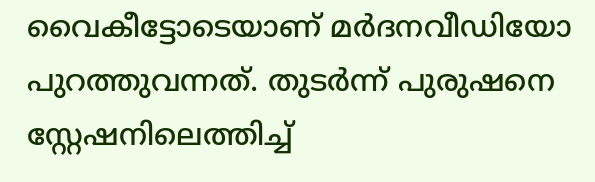വൈകീട്ടോടെയാണ് മര്‍ദനവീഡിയോ പുറത്തുവന്നത്. തുടര്‍ന്ന് പുരുഷനെ സ്റ്റേഷനിലെത്തിച്ച്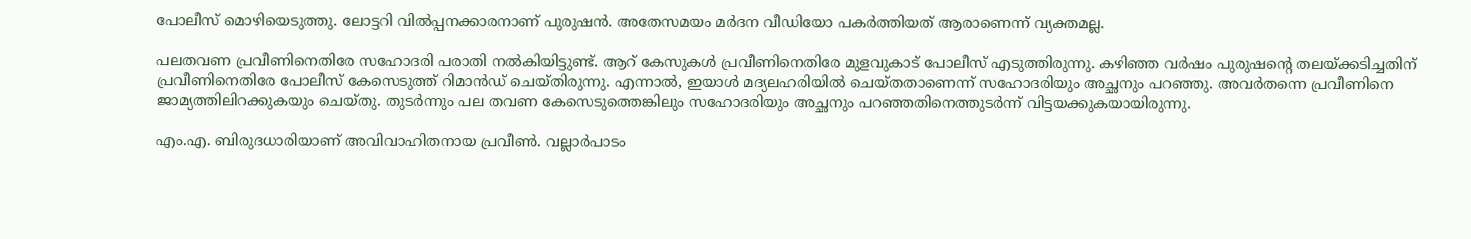പോലീസ് മൊഴിയെടുത്തു. ലോട്ടറി വില്‍പ്പനക്കാരനാണ് പുരുഷന്‍. അതേസമയം മര്‍ദന വീഡിയോ പകര്‍ത്തിയത് ആരാണെന്ന് വ്യക്തമല്ല.

പലതവണ പ്രവീണിനെതിരേ സഹോദരി പരാതി നല്‍കിയിട്ടുണ്ട്. ആറ് കേസുകള്‍ പ്രവീണിനെതിരേ മുളവുകാട് പോലീസ് എടുത്തിരുന്നു. കഴിഞ്ഞ വര്‍ഷം പുരുഷന്റെ തലയ്ക്കടിച്ചതിന് പ്രവീണിനെതിരേ പോലീസ് കേസെടുത്ത് റിമാന്‍ഡ് ചെയ്തിരുന്നു. എന്നാല്‍, ഇയാള്‍ മദ്യലഹരിയില്‍ ചെയ്തതാണെന്ന് സഹോദരിയും അച്ഛനും പറഞ്ഞു. അവര്‍തന്നെ പ്രവീണിനെ ജാമ്യത്തിലിറക്കുകയും ചെയ്തു. തുടര്‍ന്നും പല തവണ കേസെടുത്തെങ്കിലും സഹോദരിയും അച്ഛനും പറഞ്ഞതിനെത്തുടര്‍ന്ന് വിട്ടയക്കുകയായിരുന്നു.

എം.എ. ബിരുദധാരിയാണ് അവിവാഹിതനായ പ്രവീണ്‍. വല്ലാര്‍പാടം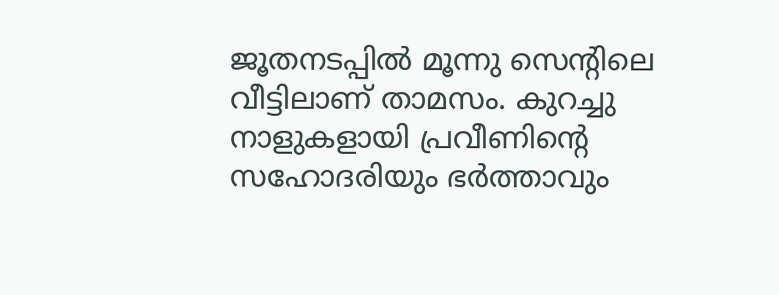ജൂതനടപ്പില്‍ മൂന്നു സെന്റിലെ വീട്ടിലാണ് താമസം. കുറച്ചു നാളുകളായി പ്രവീണിന്റെ സഹോദരിയും ഭര്‍ത്താവും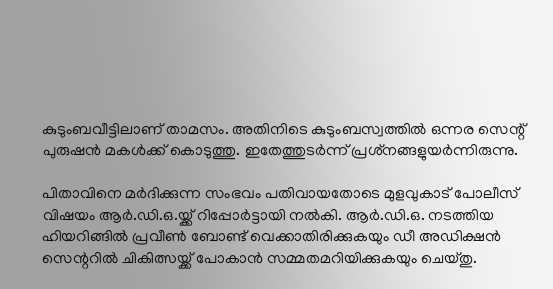കുടുംബവീട്ടിലാണ് താമസം. അതിനിടെ കുടുംബസ്വത്തില്‍ ഒന്നര സെന്റ് പുരുഷന്‍ മകള്‍ക്ക് കൊടുത്തു. ഇതേത്തുടര്‍ന്ന് പ്രശ്‌നങ്ങളുയര്‍ന്നിരുന്നു.

പിതാവിനെ മര്‍ദിക്കുന്ന സംഭവം പതിവായതോടെ മുളവുകാട് പോലീസ് വിഷയം ആര്‍.ഡി.ഒ.യ്ക്ക് റിപ്പോര്‍ട്ടായി നല്‍കി. ആര്‍.ഡി.ഒ. നടത്തിയ ഹിയറിങ്ങില്‍ പ്രവീണ്‍ ബോണ്ട് വെക്കാതിരിക്കുകയും ഡീ അഡിക്ഷന്‍ സെന്ററില്‍ ചികിത്സയ്ക്ക് പോകാന്‍ സമ്മതമറിയിക്കുകയും ചെയ്തു.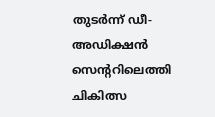തുടര്‍ന്ന് ഡീ-അഡിക്ഷന്‍ സെന്ററിലെത്തി ചികിത്സ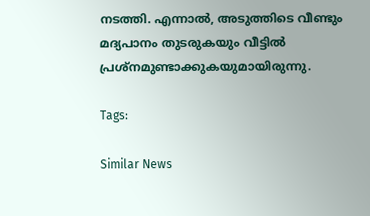നടത്തി. എന്നാല്‍, അടുത്തിടെ വീണ്ടും മദ്യപാനം തുടരുകയും വീട്ടില്‍ പ്രശ്‌നമുണ്ടാക്കുകയുമായിരുന്നു.

Tags:

Similar News